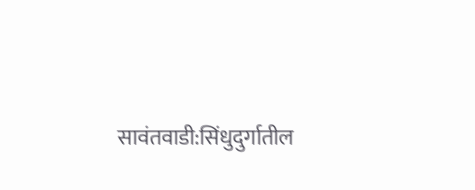सावंतवाडी:सिंधुदुर्गातील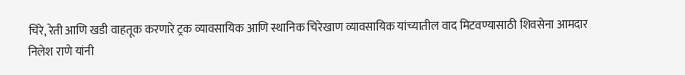चिरे, रेती आणि खडी वाहतूक करणारे ट्रक व्यावसायिक आणि स्थानिक चिरेखाण व्यावसायिक यांच्यातील वाद मिटवण्यासाठी शिवसेना आमदार निलेश राणे यांनी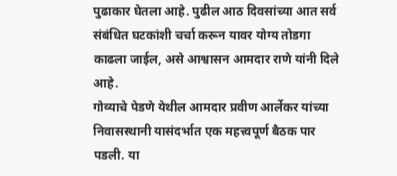पुढाकार घेतला आहे. पुढील आठ दिवसांच्या आत सर्व संबंधित घटकांशी चर्चा करून यावर योग्य तोडगा काढला जाईल, असे आश्वासन आमदार राणे यांनी दिले आहे.
गोव्याचे पेडणे येथील आमदार प्रवीण आर्लेकर यांच्या निवासस्थानी यासंदर्भात एक महत्त्वपूर्ण बैठक पार पडली. या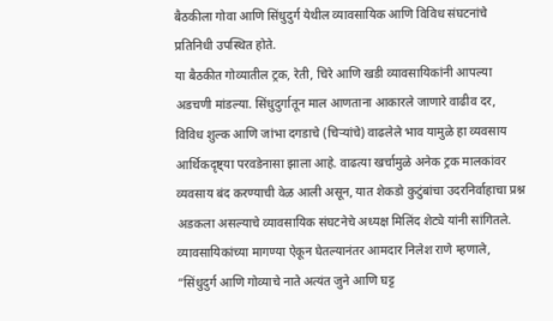बैठकीला गोवा आणि सिंधुदुर्ग येथील व्यावसायिक आणि विविध संघटनांचे प्रतिनिधी उपस्थित होते.
या बैठकीत गोव्यातील ट्रक, रेती, चिरे आणि खडी व्यावसायिकांनी आपल्या अडचणी मांडल्या. सिंधुदुर्गातून माल आणताना आकारले जाणारे वाढीव दर, विविध शुल्क आणि जांभा दगडाचे (चिऱ्यांचे) वाढलेले भाव यामुळे हा व्यवसाय आर्थिकदृष्ट्या परवडेनासा झाला आहे. वाढत्या खर्चामुळे अनेक ट्रक मालकांवर व्यवसाय बंद करण्याची वेळ आली असून, यात शेकडो कुटुंबांचा उदरनिर्वाहाचा प्रश्न अडकला असल्याचे व्यावसायिक संघटनेचे अध्यक्ष मिलिंद शेट्ये यांनी सांगितले.
व्यावसायिकांच्या मागण्या ऐकून घेतल्यानंतर आमदार निलेश राणे म्हणाले, “सिंधुदुर्ग आणि गोव्याचे नाते अत्यंत जुने आणि घट्ट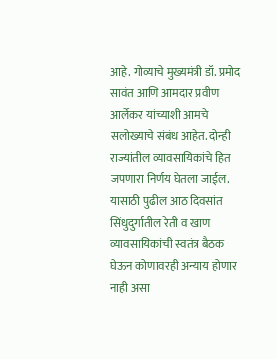आहे. गोव्याचे मुख्यमंत्री डॉ. प्रमोद सावंत आणि आमदार प्रवीण आर्लेकर यांच्याशी आमचे सलोख्याचे संबंध आहेत. दोन्ही राज्यांतील व्यावसायिकांचे हित जपणारा निर्णय घेतला जाईल. यासाठी पुढील आठ दिवसांत सिंधुदुर्गातील रेती व खाण व्यावसायिकांची स्वतंत्र बैठक घेऊन कोणावरही अन्याय होणार नाही असा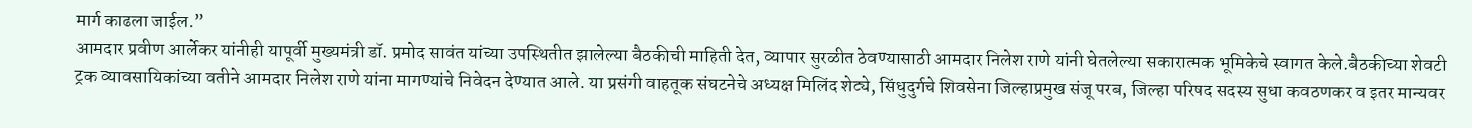मार्ग काढला जाईल.”
आमदार प्रवीण आर्लेकर यांनीही यापूर्वी मुख्यमंत्री डॉ. प्रमोद सावंत यांच्या उपस्थितीत झालेल्या बैठकीची माहिती देत, व्यापार सुरळीत ठेवण्यासाठी आमदार निलेश राणे यांनी घेतलेल्या सकारात्मक भूमिकेचे स्वागत केले.बैठकीच्या शेवटी ट्रक व्यावसायिकांच्या वतीने आमदार निलेश राणे यांना मागण्यांचे निवेदन देण्यात आले. या प्रसंगी वाहतूक संघटनेचे अध्यक्ष मिलिंद शेट्ये, सिंधुदुर्गचे शिवसेना जिल्हाप्रमुख संजू परब, जिल्हा परिषद सदस्य सुधा कवठणकर व इतर मान्यवर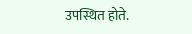उपस्थित होते.